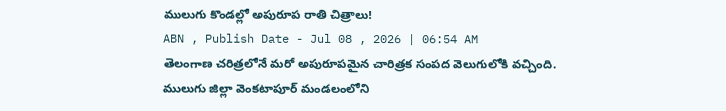ములుగు కొండల్లో అపురూప రాతి చిత్రాలు!
ABN , Publish Date - Jul 08 , 2026 | 06:54 AM
తెలంగాణ చరిత్రలోనే మరో అపురూపమైన చారిత్రక సంపద వెలుగులోకి వచ్చింది. ములుగు జిల్లా వెంకటాపూర్ మండలంలోని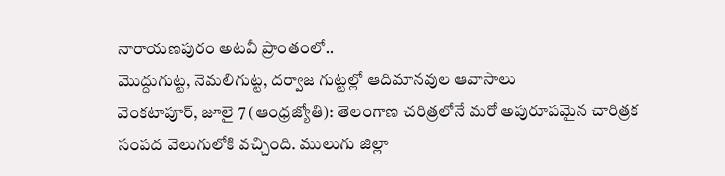నారాయణపురం అటవీ ప్రాంతంలో..
మొద్దుగుట్ట, నెమలిగుట్ట, దర్వాజ గుట్టల్లో ఆదిమానవుల ఆవాసాలు
వెంకటాపూర్, జూలై 7 (ఆంధ్రజ్యోతి): తెలంగాణ చరిత్రలోనే మరో అపురూపమైన చారిత్రక సంపద వెలుగులోకి వచ్చింది. ములుగు జిల్లా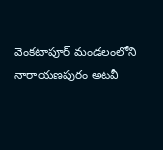వెంకటాపూర్ మండలంలోని నారాయణపురం అటవీ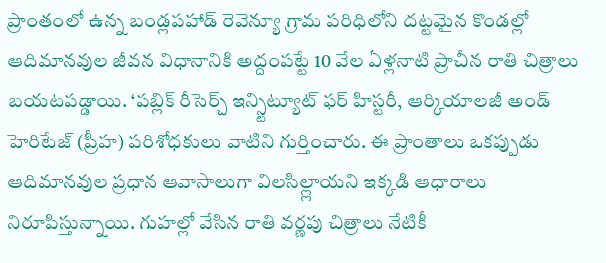ప్రాంతంలో ఉన్న బండ్లపహాడ్ రెవెన్యూ గ్రామ పరిధిలోని దట్టమైన కొండల్లో ఆదిమానవుల జీవన విధానానికి అద్దంపట్టే 10 వేల ఏళ్లనాటి ప్రాచీన రాతి చిత్రాలు బయటపడ్డాయి. ‘పబ్లిక్ రీసెర్చ్ ఇన్స్టిట్యూట్ ఫర్ హిస్టరీ, ఆర్కియాలజీ అండ్ హెరిటేజ్ (ప్రీహ) పరిశోధకులు వాటిని గుర్తించారు. ఈ ప్రాంతాలు ఒకప్పుడు ఆదిమానవుల ప్రధాన ఆవాసాలుగా విలసిల్ల్లాయని ఇక్కడి ఆధారాలు నిరూపిస్తున్నాయి. గుహల్లో వేసిన రాతి వర్ణపు చిత్రాలు నేటికీ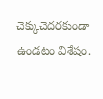చెక్కుచెదరకుండా ఉండటం విశేషం.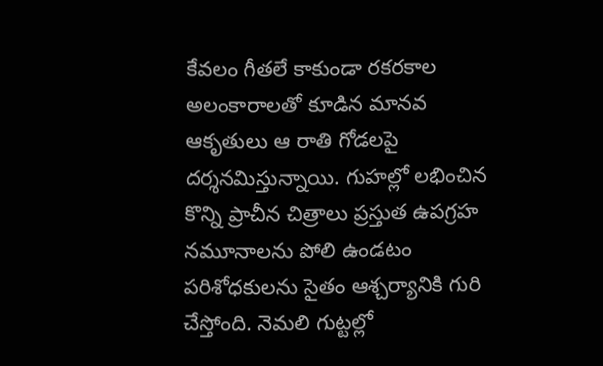కేవలం గీతలే కాకుండా రకరకాల అలంకారాలతో కూడిన మానవ ఆకృతులు ఆ రాతి గోడలపై దర్శనమిస్తున్నాయి. గుహల్లో లభించిన కొన్ని ప్రాచీన చిత్రాలు ప్రస్తుత ఉపగ్రహ నమూనాలను పోలి ఉండటం పరిశోధకులను సైతం ఆశ్చర్యానికి గురి చేస్తోంది. నెమలి గుట్టల్లో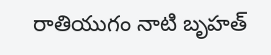రాతియుగం నాటి బృహత్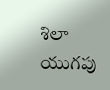శిలా యుగపు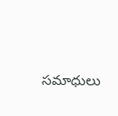సమాధులు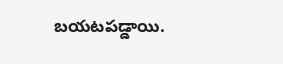బయటపడ్డాయి.